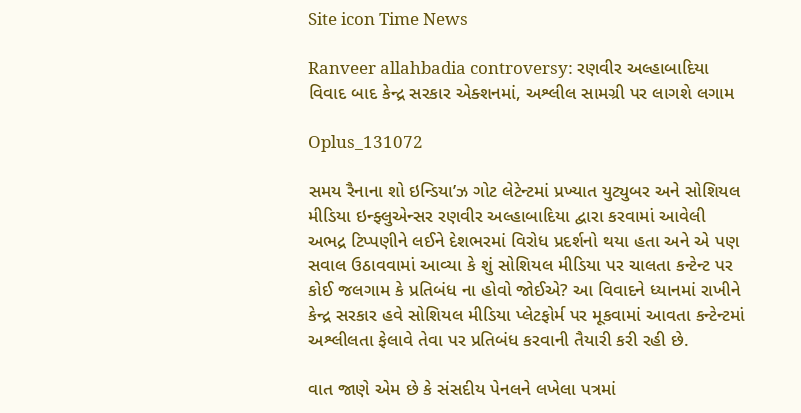Site icon Time News

Ranveer allahbadia controversy: રણવીર અલ્હાબાદિયા વિવાદ બાદ કેન્દ્ર સરકાર એક્શનમાં, અશ્લીલ સામગ્રી પર લાગશે લગામ

Oplus_131072

સમય રૈનાના શો ઇન્ડિયા’ઝ ગોટ લેટેન્ટમાં પ્રખ્યાત યુટ્યુબર અને સોશિયલ મીડિયા ઇન્ફ્લુએન્સર રણવીર અલ્હાબાદિયા દ્વારા કરવામાં આવેલી અભદ્ર ટિપ્પણીને લઈને દેશભરમાં વિરોધ પ્રદર્શનો થયા હતા અને એ પણ સવાલ ઉઠાવવામાં આવ્યા કે શું સોશિયલ મીડિયા પર ચાલતા કન્ટેન્ટ પર કોઈ જલગામ કે પ્રતિબંધ ના હોવો જોઈએ? આ વિવાદને ધ્યાનમાં રાખીને કેન્દ્ર સરકાર હવે સોશિયલ મીડિયા પ્લેટફોર્મ પર મૂકવામાં આવતા કન્ટેન્ટમાં અશ્લીલતા ફેલાવે તેવા પર પ્રતિબંધ કરવાની તૈયારી કરી રહી છે.

વાત જાણે એમ છે કે સંસદીય પેનલને લખેલા પત્રમાં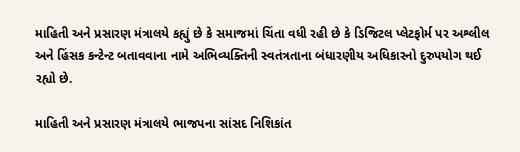માહિતી અને પ્રસારણ મંત્રાલયે કહ્યું છે કે સમાજમાં ચિંતા વધી રહી છે કે ડિજિટલ પ્લેટફોર્મ પર અશ્લીલ અને હિંસક કન્ટેન્ટ બતાવવાના નામે અભિવ્યક્તિની સ્વતંત્રતાના બંધારણીય અધિકારનો દુરુપયોગ થઈ રહ્યો છે.

માહિતી અને પ્રસારણ મંત્રાલયે ભાજપના સાંસદ નિશિકાંત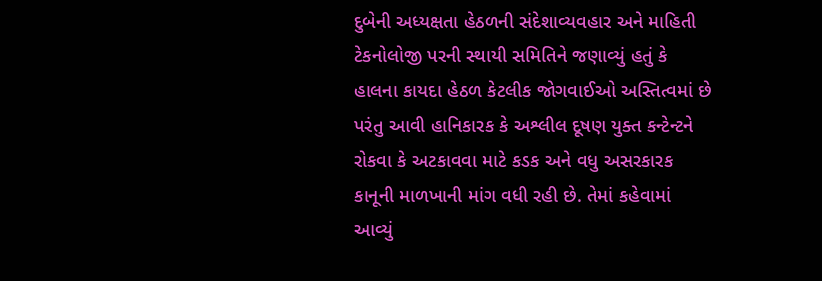દુબેની અધ્યક્ષતા હેઠળની સંદેશાવ્યવહાર અને માહિતી ટેકનોલોજી પરની સ્થાયી સમિતિને જણાવ્યું હતું કે હાલના કાયદા હેઠળ કેટલીક જોગવાઈઓ અસ્તિત્વમાં છે પરંતુ આવી હાનિકારક કે અશ્લીલ દૂષણ યુક્ત કન્ટેન્ટને રોકવા કે અટકાવવા માટે કડક અને વધુ અસરકારક કાનૂની માળખાની માંગ વધી રહી છે. તેમાં કહેવામાં આવ્યું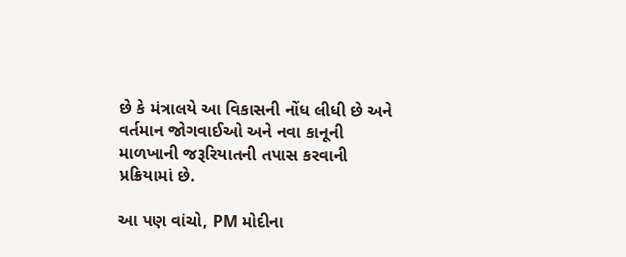છે કે મંત્રાલયે આ વિકાસની નોંધ લીધી છે અને વર્તમાન જોગવાઈઓ અને નવા કાનૂની માળખાની જરૂરિયાતની તપાસ કરવાની પ્રક્રિયામાં છે.

આ પણ વાંચો, PM મોદીના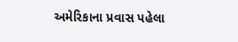અમેરિકાના પ્રવાસ પહેલા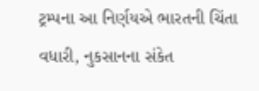ટ્રમ્પના આ નિર્ણયએ ભારતની ચિંતા વધારી, નુકસાનના સંકેત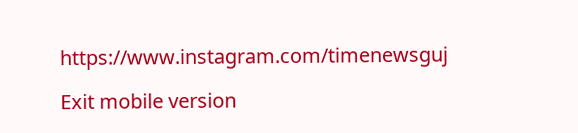https://www.instagram.com/timenewsguj

Exit mobile version